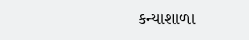કન્યાશાળા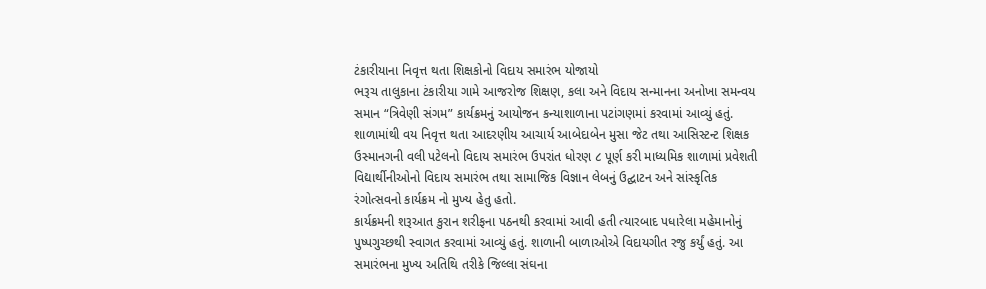ટંકારીયાના નિવૃત્ત થતા શિક્ષકોનો વિદાય સમારંભ યોજાયો
ભરૂચ તાલુકાના ટંકારીયા ગામે આજરોજ શિક્ષણ, કલા અને વિદાય સન્માનના અનોખા સમન્વય સમાન “ત્રિવેણી સંગમ” કાર્યક્રમનું આયોજન કન્યાશાળાના પટાંગણમાં કરવામાં આવ્યું હતું. શાળામાંથી વય નિવૃત્ત થતા આદરણીય આચાર્ય આબેદાબેન મુસા જેટ તથા આસિસ્ટન્ટ શિક્ષક ઉસ્માનગની વલી પટેલનો વિદાય સમારંભ ઉપરાંત ધોરણ ૮ પૂર્ણ કરી માધ્યમિક શાળામાં પ્રવેશતી વિદ્યાર્થીનીઓનો વિદાય સમારંભ તથા સામાજિક વિજ્ઞાન લેબનું ઉદ્ઘાટન અને સાંસ્કૃતિક રંગોત્સવનો કાર્યક્રમ નો મુખ્ય હેતુ હતો.
કાર્યક્રમની શરૂઆત કુરાન શરીફના પઠનથી કરવામાં આવી હતી ત્યારબાદ પધારેલા મહેમાનોનું પુષ્પગુચ્છથી સ્વાગત કરવામાં આવ્યું હતું. શાળાની બાળાઓએ વિદાયગીત રજુ કર્યું હતું. આ સમારંભના મુખ્ય અતિથિ તરીકે જિલ્લા સંઘના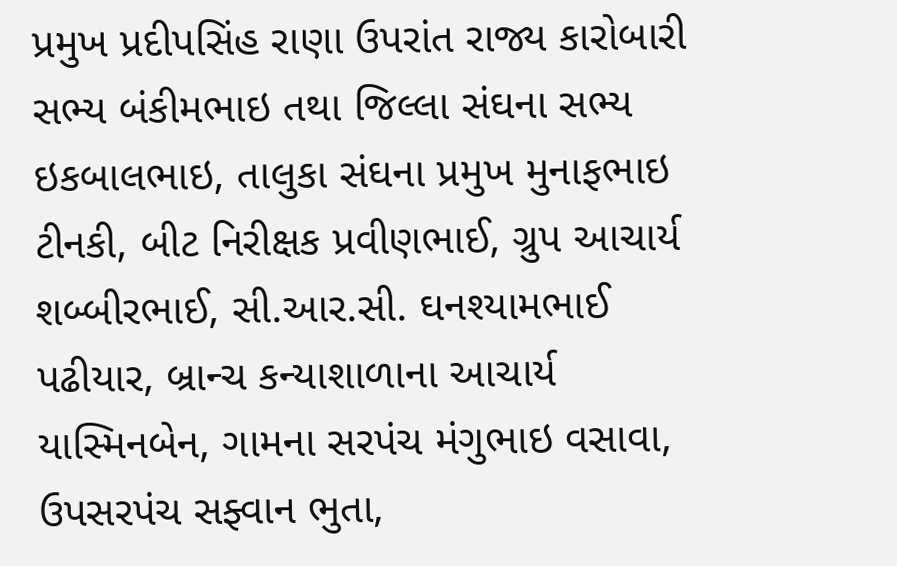પ્રમુખ પ્રદીપસિંહ રાણા ઉપરાંત રાજ્ય કારોબારી સભ્ય બંકીમભાઇ તથા જિલ્લા સંઘના સભ્ય ઇકબાલભાઇ, તાલુકા સંઘના પ્રમુખ મુનાફભાઇ ટીનકી, બીટ નિરીક્ષક પ્રવીણભાઈ, ગ્રુપ આચાર્ય શબ્બીરભાઈ, સી.આર.સી. ઘનશ્યામભાઈ પઢીયાર, બ્રાન્ચ કન્યાશાળાના આચાર્ય યાસ્મિનબેન, ગામના સરપંચ મંગુભાઇ વસાવા, ઉપસરપંચ સફ્વાન ભુતા,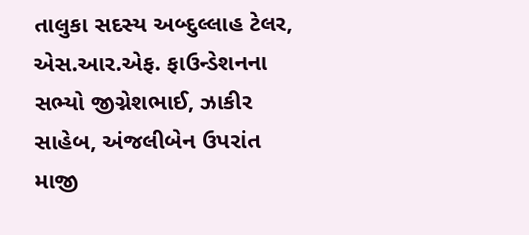તાલુકા સદસ્ય અબ્દુલ્લાહ ટેલર, એસ.આર.એફ. ફાઉન્ડેશનના સભ્યો જીગ્નેશભાઈ, ઝાકીર સાહેબ, અંજલીબેન ઉપરાંત માજી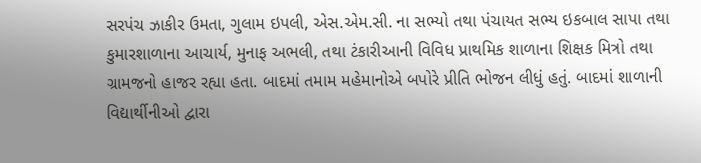સરપંચ ઝાકીર ઉમતા, ગુલામ ઇપલી, એસ.એમ.સી. ના સભ્યો તથા પંચાયત સભ્ય ઇકબાલ સાપા તથા કુમારશાળાના આચાર્ય, મુનાફ અભલી, તથા ટંકારીઆની વિવિધ પ્રાથમિક શાળાના શિક્ષક મિત્રો તથા ગ્રામજનો હાજર રહ્યા હતા. બાદમાં તમામ મહેમાનોએ બપોરે પ્રીતિ ભોજન લીધું હતું. બાદમાં શાળાની વિદ્યાર્થીનીઓ દ્વારા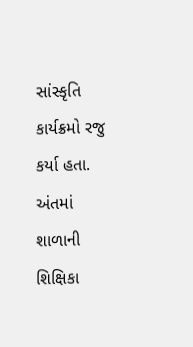સાંસ્કૃતિ કાર્યક્રમો રજુ કર્યા હતા. અંતમાં શાળાની શિક્ષિકા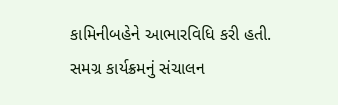કામિનીબહેને આભારવિધિ કરી હતી.
સમગ્ર કાર્યક્રમનું સંચાલન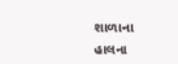શાળાના હાલના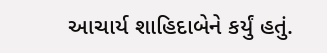આચાર્ય શાહિદાબેને કર્યું હતું.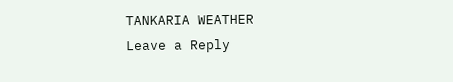TANKARIA WEATHER
Leave a Reply